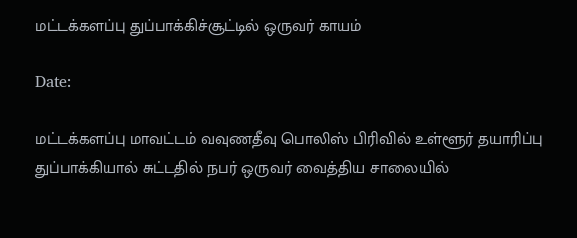மட்டக்களப்பு துப்பாக்கிச்சூட்டில் ஒருவர் காயம்

Date:

மட்டக்களப்பு மாவட்டம் வவுணதீவு பொலிஸ் பிரிவில் உள்ளூர் தயாரிப்பு துப்பாக்கியால் சுட்டதில் நபர் ஒருவர் வைத்திய சாலையில்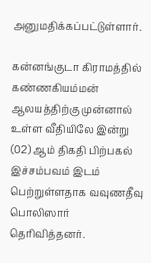அனுமதிக்கப்பட்டுள்ளார்.

கன்னங்குடா கிராமத்தில் கண்ணகியம்மன் ஆலயத்திற்கு முன்னால் உள்ள வீதியிலே இன்று (02) ஆம் திகதி பிற்பகல் இச்சம்பவம் இடம் பெற்றுள்ளதாக வவுணதீவு பொலிஸார் தெரிவித்தனர்.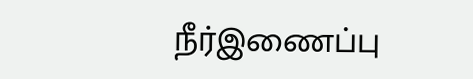நீர்இணைப்பு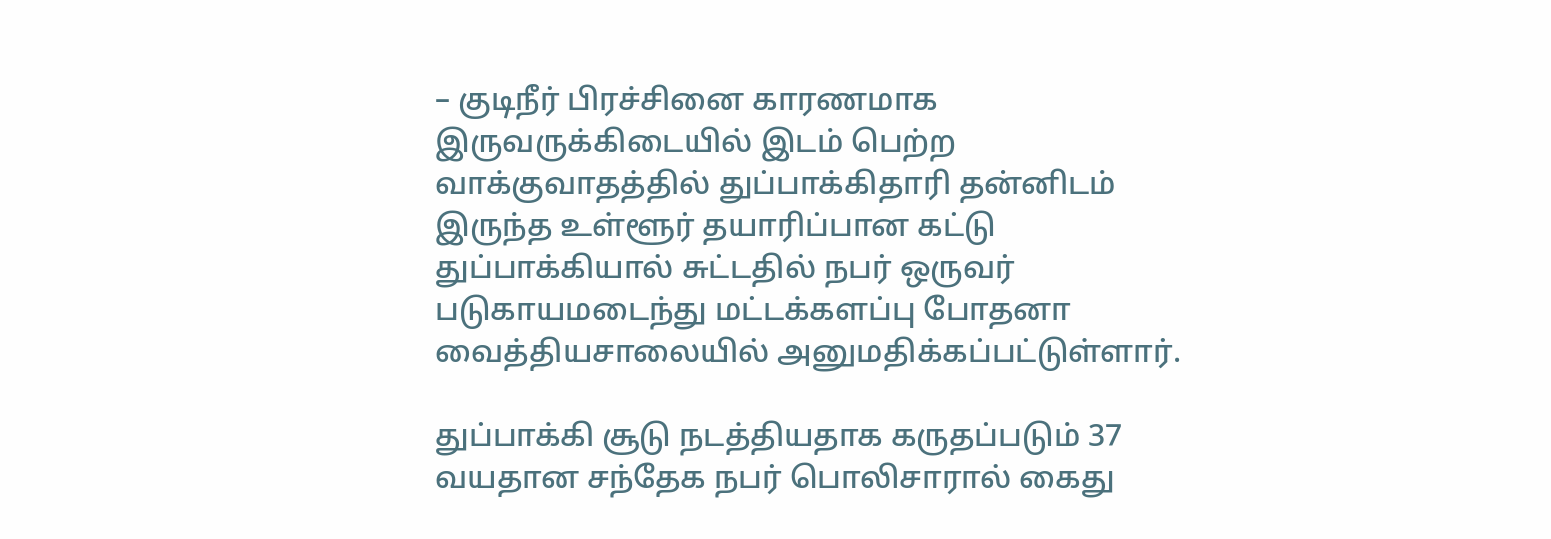– குடிநீர் பிரச்சினை காரணமாக இருவருக்கிடையில் இடம் பெற்ற வாக்குவாதத்தில் துப்பாக்கிதாரி தன்னிடம் இருந்த உள்ளூர் தயாரிப்பான கட்டு துப்பாக்கியால் சுட்டதில் நபர் ஒருவர் படுகாயமடைந்து மட்டக்களப்பு போதனா வைத்தியசாலையில் அனுமதிக்கப்பட்டுள்ளார்.

துப்பாக்கி சூடு நடத்தியதாக கருதப்படும் 37 வயதான சந்தேக நபர் பொலிசாரால் கைது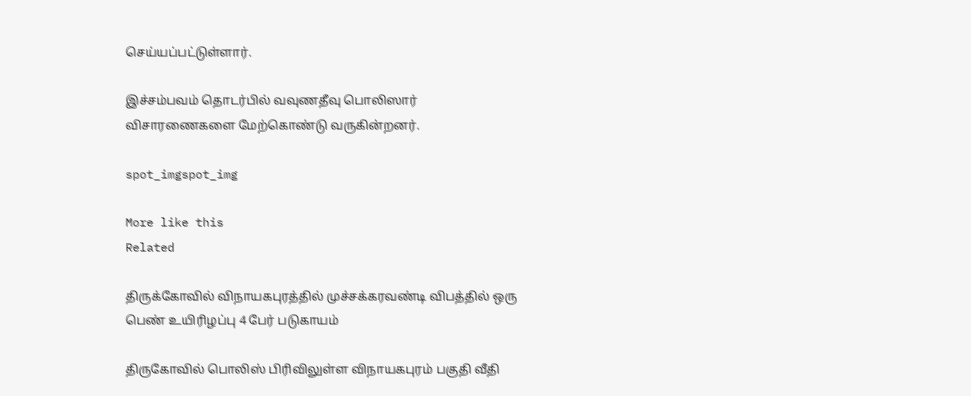செய்யப்பட்டுள்ளார்.

இச்சம்பவம் தொடர்பில் வவுணதீவு பொலிஸார் விசாரணைகளை மேற்கொண்டு வருகின்றனர்.

spot_imgspot_img

More like this
Related

திருக்கோவில் விநாயகபுரத்தில் முச்சக்கரவண்டி விபத்தில் ஒரு பெண் உயிரிழப்பு 4 பேர் படுகாயம்

திருகோவில் பொலிஸ் பிரிவிலுள்ள விநாயகபுரம் பகுதி வீதி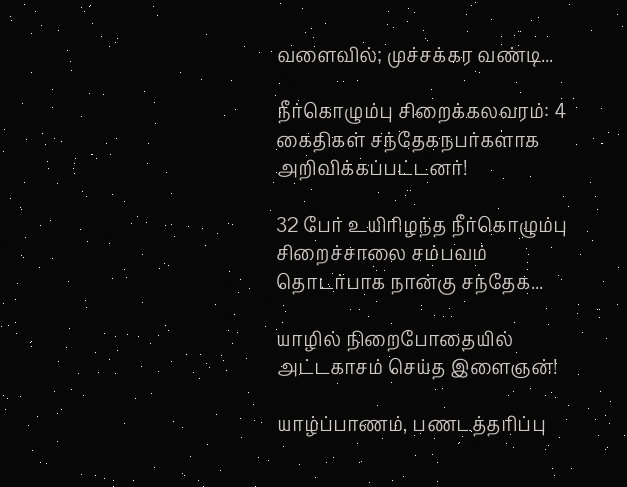வளைவில்; முச்சக்கர வண்டி...

நீர்கொழும்பு சிறைக்கலவரம்: 4 கைதிகள் சந்தேகநபர்களாக அறிவிக்கப்பட்டனர்!

32 பேர் உயிரிழந்த நீர்கொழும்பு சிறைச்சாலை சம்பவம் தொடர்பாக நான்கு சந்தேக...

யாழில் நிறைபோதையில் அட்டகாசம் செய்த இளைஞன்!

யாழ்ப்பாணம், பணடத்தரிப்பு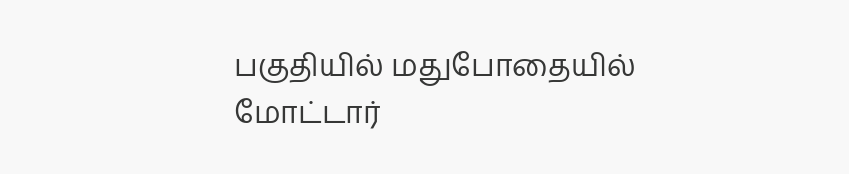பகுதியில் மதுபோதையில் மோட்டார்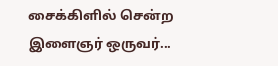சைக்கிளில் சென்ற இளைஞர் ஒருவர்...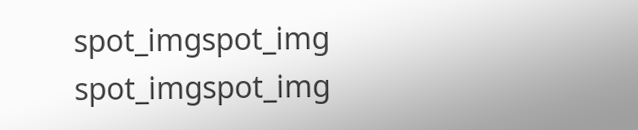spot_imgspot_img
spot_imgspot_img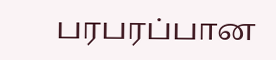பரபரப்பான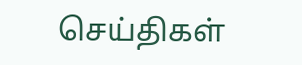செய்திகள்